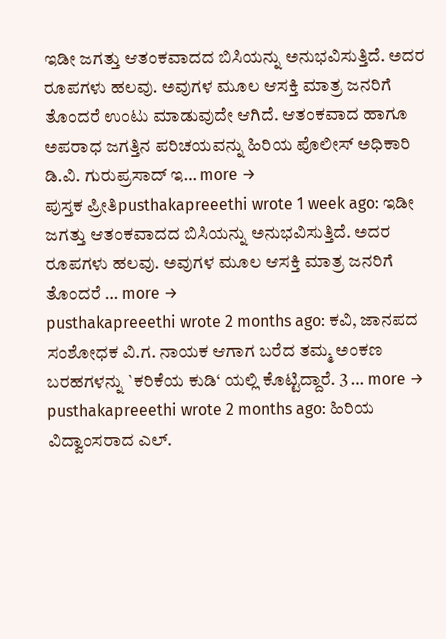ಇಡೀ ಜಗತ್ತು ಆತಂಕವಾದದ ಬಿಸಿಯನ್ನು ಅನುಭವಿಸುತ್ತಿದೆ. ಅದರ ರೂಪಗಳು ಹಲವು. ಅವುಗಳ ಮೂಲ ಆಸಕ್ತಿ ಮಾತ್ರ ಜನರಿಗೆ ತೊಂದರೆ ಉಂಟು ಮಾಡುವುದೇ ಆಗಿದೆ. ಆತಂಕವಾದ ಹಾಗೂ ಅಪರಾಧ ಜಗತ್ತಿನ ಪರಿಚಯವನ್ನು ಹಿರಿಯ ಪೊಲೀಸ್ ಅಧಿಕಾರಿ ಡಿ.ವಿ. ಗುರುಪ್ರಸಾದ್ ಇ… more →
ಪುಸ್ತಕ ಪ್ರೀತಿpusthakapreeethi wrote 1 week ago: ಇಡೀ ಜಗತ್ತು ಆತಂಕವಾದದ ಬಿಸಿಯನ್ನು ಅನುಭವಿಸುತ್ತಿದೆ. ಅದರ ರೂಪಗಳು ಹಲವು. ಅವುಗಳ ಮೂಲ ಆಸಕ್ತಿ ಮಾತ್ರ ಜನರಿಗೆ ತೊಂದರೆ … more →
pusthakapreeethi wrote 2 months ago: ಕವಿ, ಜಾನಪದ ಸಂಶೋಧಕ ವಿ.ಗ. ನಾಯಕ ಆಗಾಗ ಬರೆದ ತಮ್ಮ ಅಂಕಣ ಬರಹಗಳನ್ನು `ಕರಿಕೆಯ ಕುಡಿ‘ ಯಲ್ಲಿ ಕೊಟ್ಟಿದ್ದಾರೆ. 3 … more →
pusthakapreeethi wrote 2 months ago: ಹಿರಿಯ ವಿದ್ವಾಂಸರಾದ ಎಲ್.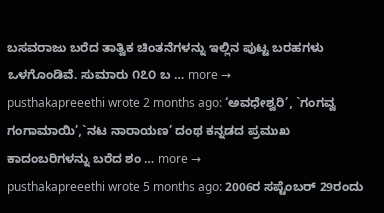ಬಸವರಾಜು ಬರೆದ ತಾತ್ವಿಕ ಚಿಂತನೆಗಳನ್ನು ಇಲ್ಲಿನ ಪುಟ್ಟ ಬರಹಗಳು ಒಳಗೊಂಡಿವೆ. ಸುಮಾರು ೧೭೦ ಬ … more →
pusthakapreeethi wrote 2 months ago: ‘ಅವಧೇಶ್ವರಿ’, `ಗಂಗವ್ವ ಗಂಗಾಮಾಯಿ’,`ನಟ ನಾರಾಯಣ’ ದಂಥ ಕನ್ನಡದ ಪ್ರಮುಖ ಕಾದಂಬರಿಗಳನ್ನು ಬರೆದ ಶಂ … more →
pusthakapreeethi wrote 5 months ago: 2006ರ ಸಪ್ಟೆಂಬರ್ 29ರಂದು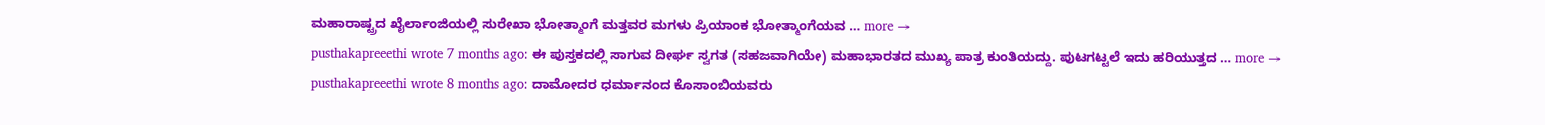ಮಹಾರಾಷ್ಟ್ರದ ಖೈರ್ಲಾಂಜಿಯಲ್ಲಿ ಸುರೇಖಾ ಭೋತ್ಮಾಂಗೆ ಮತ್ತವರ ಮಗಳು ಪ್ರಿಯಾಂಕ ಭೋತ್ಮಾಂಗೆಯವ … more →
pusthakapreeethi wrote 7 months ago: ಈ ಪುಸ್ತಕದಲ್ಲಿ ಸಾಗುವ ದೀರ್ಘ ಸ್ವಗತ (ಸಹಜವಾಗಿಯೇ) ಮಹಾಭಾರತದ ಮುಖ್ಯ ಪಾತ್ರ ಕುಂತಿಯದ್ದು. ಪುಟಗಟ್ಟಲೆ ಇದು ಹರಿಯುತ್ತದ … more →
pusthakapreeethi wrote 8 months ago: ದಾಮೋದರ ಧರ್ಮಾನಂದ ಕೊಸಾಂಬಿಯವರು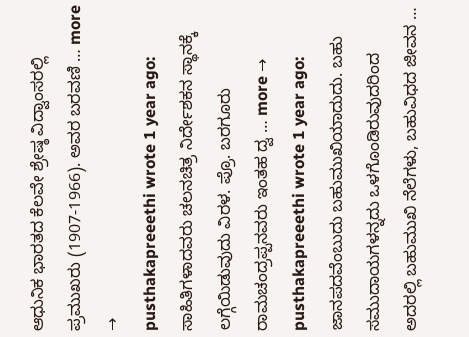ಆಧುನಿಕ ಭಾರತದ ಕೆಲವೇ ಶ್ರೇಷ್ಠ ವಿದ್ವಾಂಸರಲ್ಲಿ ಪ್ರಮುಖರು (1907-1966). ಅವರ ಬರವಣಿ … more →
pusthakapreeethi wrote 1 year ago: ಸಾಹಿತಿಗಳಾದವರು ಚಲನಚಿತ್ರ ನಿರ್ದೇಶಕನ ಸ್ಥಾನಕ್ಕೆ ಲಗ್ಗೆಯಿಡುವುದು ವಿರಳ. ಪ್ರೊ. ಬರಗೂರು ರಾಮಚಂದ್ರಪ್ಪನವರು ಇಂತಹ ದ್ವ … more →
pusthakapreeethi wrote 1 year ago: ಜಾನಪದವೆಂಬುದು ಬಹುಮುಖಿಯಾದುದು. ಬಹು ಸಮುದಾಯಗಳನ್ನದು ಒಳಗೊಂಡಿರುವುದರಿಂದ ಅದರಲ್ಲಿ ಬಹುಮುಖಿ ನೆಲೆಗಳು, ಬಹುವಿಧದ ಜೀವನ …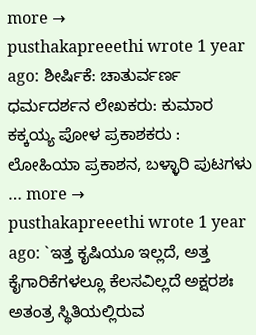more →
pusthakapreeethi wrote 1 year ago: ಶೀರ್ಷಿಕೆ: ಚಾತುರ್ವರ್ಣ ಧರ್ಮದರ್ಶನ ಲೇಖಕರು: ಕುಮಾರ ಕಕ್ಕಯ್ಯ ಪೋಳ ಪ್ರಕಾಶಕರು : ಲೋಹಿಯಾ ಪ್ರಕಾಶನ, ಬಳ್ಳಾರಿ ಪುಟಗಳು … more →
pusthakapreeethi wrote 1 year ago: `ಇತ್ತ ಕೃಷಿಯೂ ಇಲ್ಲದೆ, ಅತ್ತ ಕೈಗಾರಿಕೆಗಳಲ್ಲೂ ಕೆಲಸವಿಲ್ಲದೆ ಅಕ್ಷರಶಃ ಅತಂತ್ರ ಸ್ಥಿತಿಯಲ್ಲಿರುವ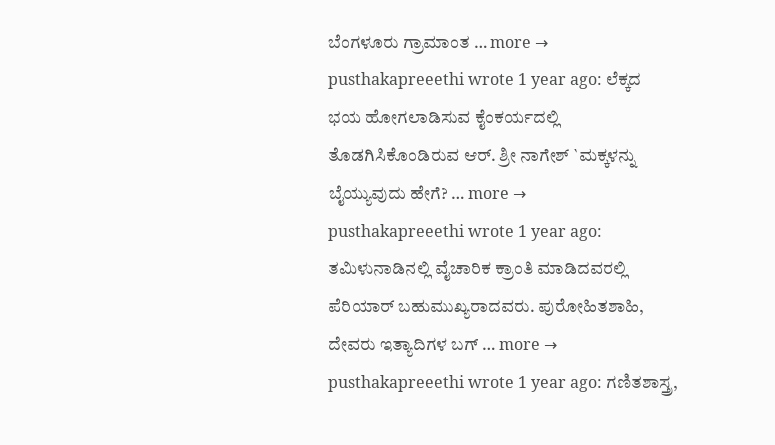ಬೆಂಗಳೂರು ಗ್ರಾಮಾಂತ … more →
pusthakapreeethi wrote 1 year ago: ಲೆಕ್ಕದ ಭಯ ಹೋಗಲಾಡಿಸುವ ಕೈಂಕರ್ಯದಲ್ಲಿ ತೊಡಗಿಸಿಕೊಂಡಿರುವ ಆರ್. ಶ್ರೀ ನಾಗೇಶ್ `ಮಕ್ಕಳನ್ನು ಬೈಯ್ಯುವುದು ಹೇಗೆ? … more →
pusthakapreeethi wrote 1 year ago: ತಮಿಳುನಾಡಿನಲ್ಲಿ ವೈಚಾರಿಕ ಕ್ರಾಂತಿ ಮಾಡಿದವರಲ್ಲಿ ಪೆರಿಯಾರ್ ಬಹುಮುಖ್ಯರಾದವರು. ಪುರೋಹಿತಶಾಹಿ, ದೇವರು ಇತ್ಯಾದಿಗಳ ಬಗ್ … more →
pusthakapreeethi wrote 1 year ago: ಗಣಿತಶಾಸ್ತ್ರ,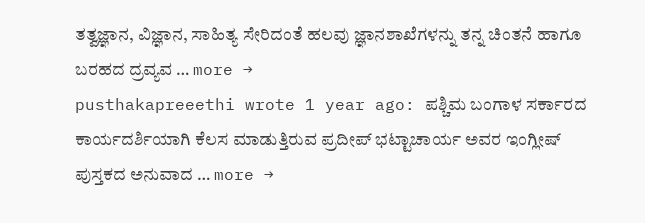ತತ್ವಜ್ಞಾನ, ವಿಜ್ಞಾನ, ಸಾಹಿತ್ಯ ಸೇರಿದಂತೆ ಹಲವು ಜ್ಞಾನಶಾಖೆಗಳನ್ನು ತನ್ನ ಚಿಂತನೆ ಹಾಗೂ ಬರಹದ ದ್ರವ್ಯವ … more →
pusthakapreeethi wrote 1 year ago: ಪಶ್ಚಿಮ ಬಂಗಾಳ ಸರ್ಕಾರದ ಕಾರ್ಯದರ್ಶಿಯಾಗಿ ಕೆಲಸ ಮಾಡುತ್ತಿರುವ ಪ್ರದೀಪ್ ಭಟ್ಟಾಚಾರ್ಯ ಅವರ ಇಂಗ್ಲೀಷ್ ಪುಸ್ತಕದ ಅನುವಾದ … more →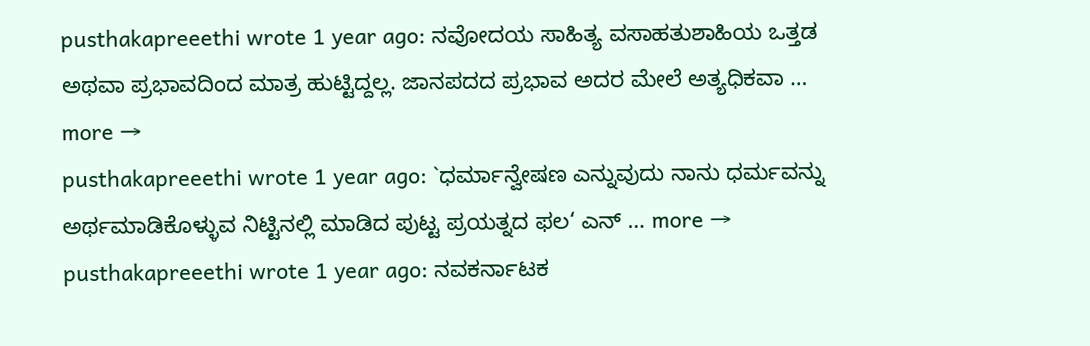pusthakapreeethi wrote 1 year ago: ನವೋದಯ ಸಾಹಿತ್ಯ ವಸಾಹತುಶಾಹಿಯ ಒತ್ತಡ ಅಥವಾ ಪ್ರಭಾವದಿಂದ ಮಾತ್ರ ಹುಟ್ಟಿದ್ದಲ್ಲ. ಜಾನಪದದ ಪ್ರಭಾವ ಅದರ ಮೇಲೆ ಅತ್ಯಧಿಕವಾ … more →
pusthakapreeethi wrote 1 year ago: `ಧರ್ಮಾನ್ವೇಷಣ ಎನ್ನುವುದು ನಾನು ಧರ್ಮವನ್ನು ಅರ್ಥಮಾಡಿಕೊಳ್ಳುವ ನಿಟ್ಟಿನಲ್ಲಿ ಮಾಡಿದ ಪುಟ್ಟ ಪ್ರಯತ್ನದ ಫಲ‘ ಎನ್ … more →
pusthakapreeethi wrote 1 year ago: ನವಕರ್ನಾಟಕ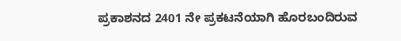ಪ್ರಕಾಶನದ 2401 ನೇ ಪ್ರಕಟನೆಯಾಗಿ ಹೊರಬಂದಿರುವ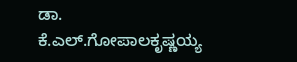ಡಾ. ಕೆ.ಎಲ್.ಗೋಪಾಲಕೃಷ್ಣಯ್ಯ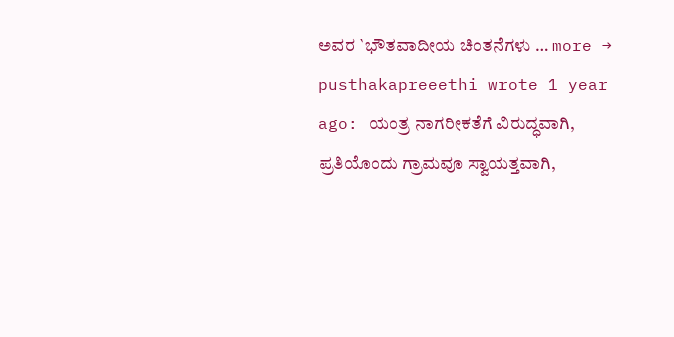ಅವರ `ಭೌತವಾದೀಯ ಚಿಂತನೆಗಳು … more →
pusthakapreeethi wrote 1 year ago: ಯಂತ್ರ ನಾಗರೀಕತೆಗೆ ವಿರುದ್ಧವಾಗಿ, ಪ್ರತಿಯೊಂದು ಗ್ರಾಮವೂ ಸ್ವಾಯತ್ತವಾಗಿ,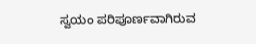ಸ್ವಯಂ ಪರಿಪೂರ್ಣವಾಗಿರುವ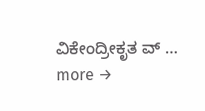ವಿಕೇಂದ್ರೀಕೃತ ವ್ … more →